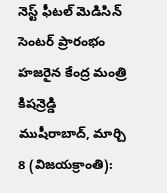నెస్ట్ ఫీటల్ మెడిసిన్ సెంటర్ ప్రారంభం
హజరైన కేంద్ర మంత్రి కిషన్రెడ్డి
ముషీరాబాద్, మార్చి 8 (విజయక్రాంతి):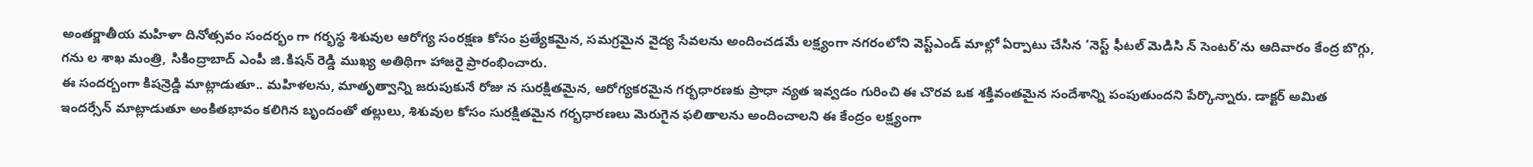అంతర్జాతీయ మహిళా దినోత్సవం సందర్భం గా గర్భస్థ శిశువుల ఆరోగ్య సంరక్షణ కోసం ప్రత్యేకమైన, సమగ్రమైన వైద్య సేవలను అందించడమే లక్ష్యంగా నగరంలోని వెస్ట్ఎండ్ మాల్లో ఏర్పాటు చేసిన ‘నెస్ట్ ఫీటల్ మెడిసి న్ సెంటర్’ను ఆదివారం కేంద్ర బొగ్గు, గను ల శాఖ మంత్రి, సికింద్రాబాద్ ఎంపీ జి.కిషన్ రెడ్డి ముఖ్య అతిథిగా హాజరై ప్రారంభించారు.
ఈ సందర్బంగా కిషన్రెడ్డి మాట్లాడుతూ.. మహిళలను, మాతృత్వాన్ని జరుపుకునే రోజు న సురక్షితమైన, ఆరోగ్యకరమైన గర్భధారణకు ప్రాధా న్యత ఇవ్వడం గురించి ఈ చొరవ ఒక శక్తివంతమైన సందేశాన్ని పంపుతుందని పేర్కొన్నారు. డాక్టర్ అమిత ఇందర్సేన్ మాట్లాడుతూ అంకితభావం కలిగిన బృందంతో తల్లులు, శిశువుల కోసం సురక్షితమైన గర్భధారణలు మెరుగైన ఫలితాలను అందించాలని ఈ కేంద్రం లక్ష్యంగా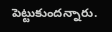పెట్టుకుందన్నారు.